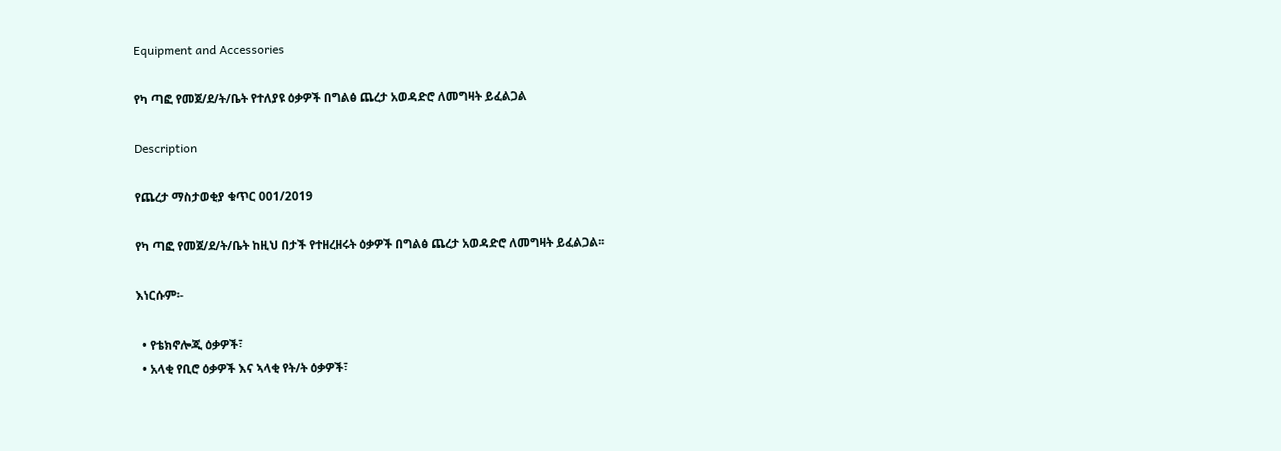Equipment and Accessories

የካ ጣፎ የመጀ/ደ/ት/ቤት የተለያዩ ዕቃዎች በግልፅ ጨረታ አወዳድሮ ለመግዛት ይፈልጋል

Description

የጨረታ ማስታወቂያ ቁጥር 001/2019

የካ ጣፎ የመጀ/ደ/ት/ቤት ከዚህ በታች የተዘረዘሩት ዕቃዎች በግልፅ ጨረታ አወዳድሮ ለመግዛት ይፈልጋል፡፡

እነርሱም፡-

  • የቴክኖሎጂ ዕቃዎች፣
  • አላቂ የቢሮ ዕቃዎች እና ኣላቂ የት/ት ዕቃዎች፣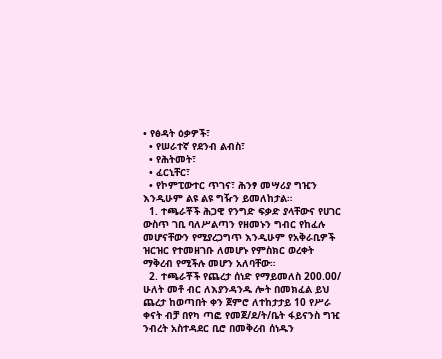• የፅዳት ዕቃዎች፣
  • የሠራተኛ የደንብ ልብስ፣
  • የሕትመት፣
  • ፈርኒቸር፣
  • የኮምፒውተር ጥገና፣ ሕንፃ መሣሪያ ግዢን እንዲሁም ልዩ ልዩ ግዥን ይመለከታል።
  1. ተጫራቾች ሕጋዊ የንግድ ፍቃድ ያላቸውና የሀገር ውስጥ ገቢ ባለሥልጣን የዘመኑን ግብር የከፈሉ መሆናቸውን የሚያረጋግጥ እንዲሁም የአቅራቢዎች ዝርዝር የተመዘገቡ ለመሆኑ የምስክር ወረቀት ማቅረብ የሚችሉ መሆን አለባቸው።
  2. ተጫራቾች የጨረታ ሰነድ የማይመለስ 200.00/ ሁለት መቶ ብር ለእያንዳንዱ ሎት በመክፈል ይህ ጨረታ ከወጣበት ቀን ጀምሮ ለተከታታይ 10 የሥራ ቀናት ብቻ በየካ ጣፎ የመጀ/ደ/ት/ቤት ፋይናንስ ግዢ ንብረት አስተዳደር ቢሮ በመቅረብ ሰነዱን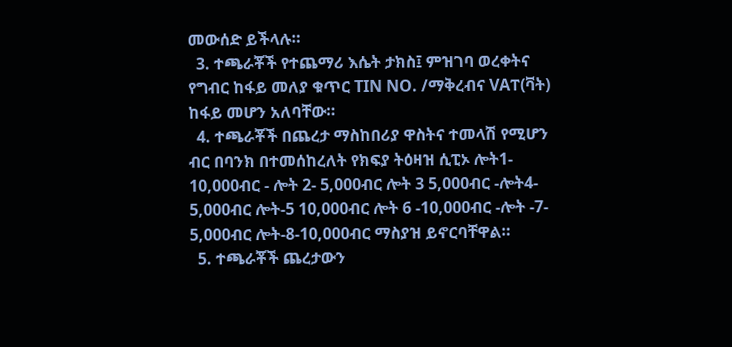መውሰድ ይችላሉ።
  3. ተጫራቾች የተጨማሪ እሴት ታክስ፤ ምዝገባ ወረቀትና የግብር ከፋይ መለያ ቁጥር TIN NO. /ማቅረብና VAፐ(ቫት) ከፋይ መሆን አለባቸው።
  4. ተጫራቾች በጨረታ ማስከበሪያ ዋስትና ተመላሽ የሚሆን ብር በባንክ በተመሰከረለት የክፍያ ትዕዛዝ ሲፒኦ ሎት1- 10,000ብር - ሎት 2- 5,000ብር ሎት 3 5,000ብር -ሎት4- 5,000ብር ሎት-5 10,000ብር ሎት 6 -10,000ብር -ሎት -7- 5,000ብር ሎት-8-10,000ብር ማስያዝ ይኖርባቸዋል።
  5. ተጫራቾች ጨረታውን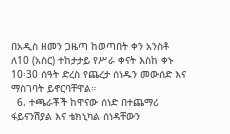በአዲስ ዘመን ጋዜጣ ከወጣበት ቀን አንስቶ ለ10 (አስር) ተከታታይ የሥራ ቀናት እስከ ቀኑ 10፡30 ሰዓት ድረስ የጨረታ ሰነዱን መውሰድ እና ማስገባት ይኖርባቸዋል።
  6. ተጫራቾች ከዋናው ሰነድ በተጨማሪ ፋይናንሽያል እና ቴክኒካል ሰነዳቸውን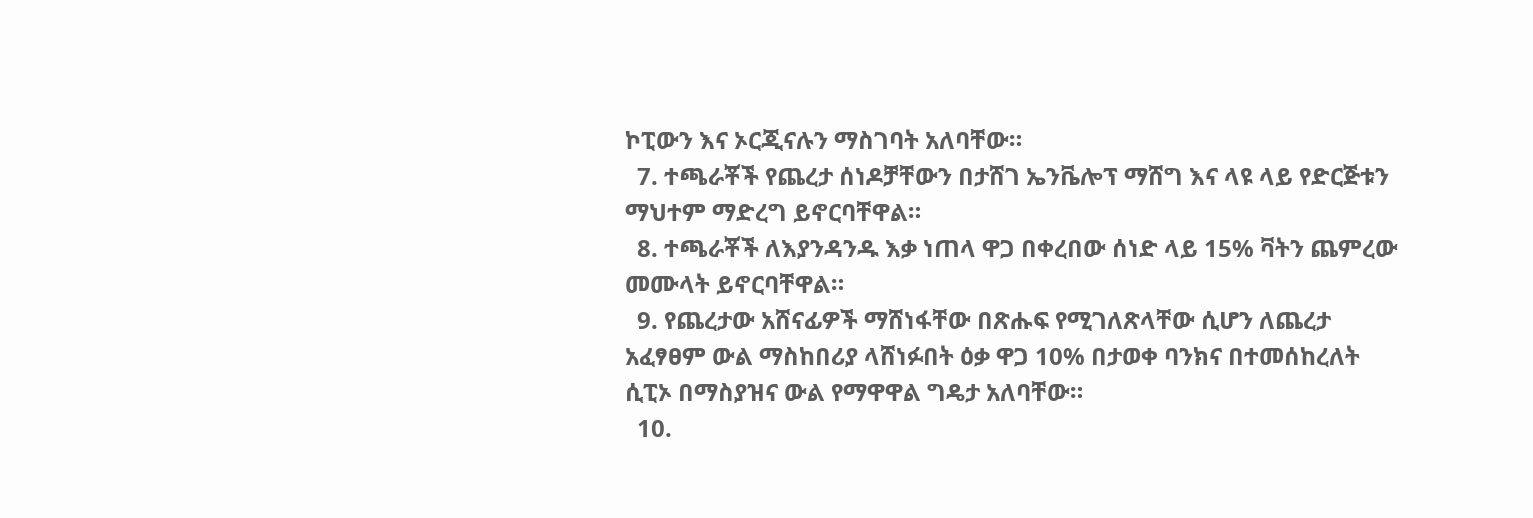ኮፒውን እና ኦርጂናሉን ማስገባት አለባቸው።
  7. ተጫራቾች የጨረታ ሰነዶቻቸውን በታሸገ ኤንቬሎፕ ማሸግ እና ላዩ ላይ የድርጅቱን  ማህተም ማድረግ ይኖርባቸዋል።
  8. ተጫራቾች ለእያንዳንዱ እቃ ነጠላ ዋጋ በቀረበው ሰነድ ላይ 15% ቫትን ጨምረው መሙላት ይኖርባቸዋል።
  9. የጨረታው አሸናፊዎች ማሸነፋቸው በጽሑፍ የሚገለጽላቸው ሲሆን ለጨረታ አፈፃፀም ውል ማስከበሪያ ላሸነፉበት ዕቃ ዋጋ 10% በታወቀ ባንክና በተመሰከረለት ሲፒኦ በማስያዝና ውል የማዋዋል ግዴታ አለባቸው።
  10.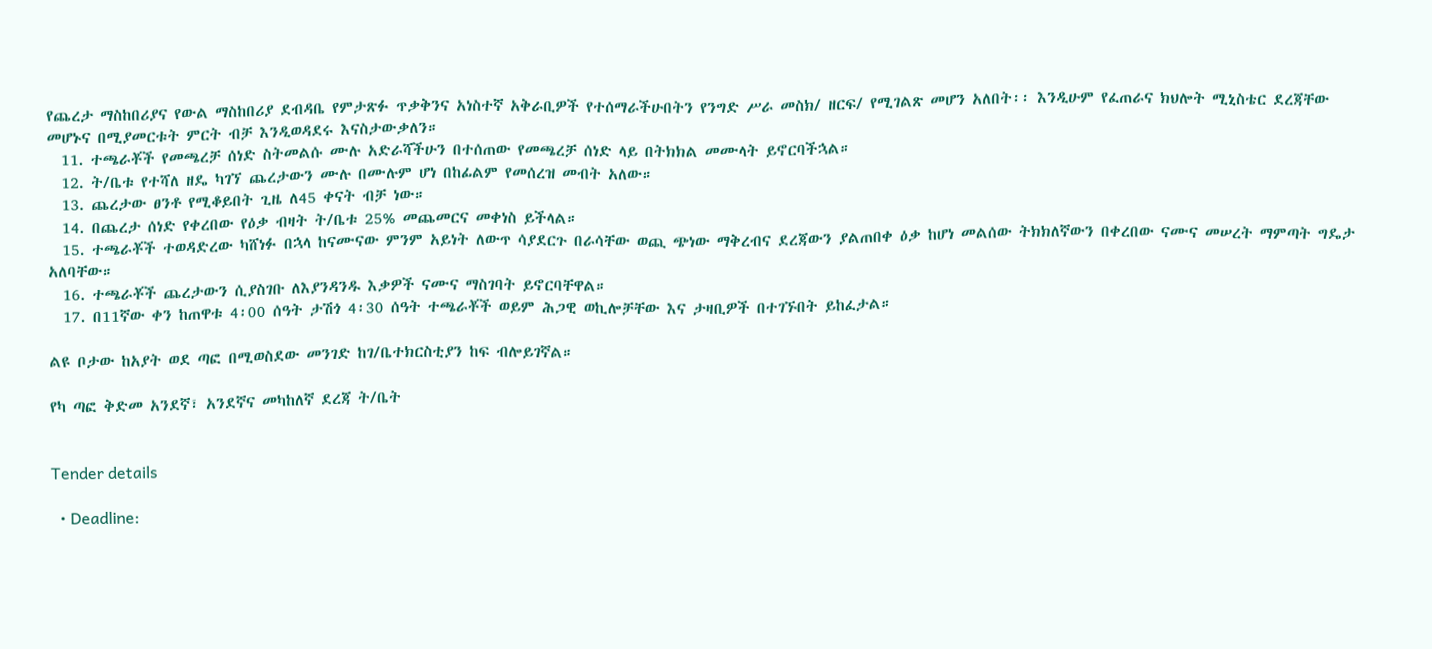የጨረታ ማስከበሪያና የውል ማስከበሪያ ደብዳቤ የምታጽፉ ጥቃቅንና አነስተኛ አቅራቢዎች የተሰማራችሁበትን የንግድ ሥራ መስክ/ ዘርፍ/ የሚገልጽ መሆን አለበት፡፡ እንዲሁም የፈጠራና ክህሎት ሚኒስቴር ደረጃቸው መሆኑና በሚያመርቱት ምርት ብቻ እንዲወዳደሩ እናስታውቃለን።
  11. ተጫራቾች የመጫረቻ ሰነድ ስትመልሱ ሙሉ አድራሻችሁን በተሰጠው የመጫረቻ ሰነድ ላይ በትክክል መሙላት ይኖርባችኋል።
  12. ት/ቤቱ የተሻለ ዘዴ ካገኘ ጨረታውን ሙሉ በሙሉም ሆነ በከፊልም የመሰረዝ መብት አለው።
  13. ጨረታው ፀንቶ የሚቆይበት ጊዜ ለ45 ቀናት ብቻ ነው።
  14. በጨረታ ሰነድ የቀረበው የዕቃ ብዛት ት/ቤቱ 25% መጨመርና መቀነስ ይችላል።
  15. ተጫራቾች ተወዳድረው ካሸነፉ በኋላ ከናሙናው ምንም አይነት ለውጥ ሳያደርጉ በራሳቸው ወጪ ጭነው ማቅረብና ደረጃውን ያልጠበቀ ዕቃ ከሆነ መልሰው ትክክለኛውን በቀረበው ናሙና መሠረት ማምጣት ግዴታ አለባቸው።
  16. ተጫራቾች ጨረታውን ሲያስገቡ ለእያንዳንዱ እቃዎች ናሙና ማስገባት ይኖርባቸዋል።
  17. በ11ኛው ቀን ከጠዋቱ 4፡00 ሰዓት ታሽጎ 4፡30 ሰዓት ተጫራቾች ወይም ሕጋዊ ወኪሎቻቸው እና ታዛቢዎች በተገኙበት ይከፈታል።

ልዩ ቦታው ከአያት ወደ ጣፎ በሚወስደው መንገድ ከገ/ቤተክርስቲያን ከፍ ብሎይገኛል።

የካ ጣፎ ቅድመ አንደኛ፣ አንደኛና መካከለኛ ደረጃ ት/ቤት


Tender details

  • Deadline: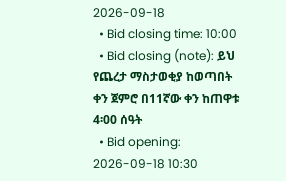2026-09-18
  • Bid closing time: 10:00
  • Bid closing (note): ይህ የጨረታ ማስታወቂያ ከወጣበት ቀን ጀምሮ በ11ኛው ቀን ከጠዋቱ 4፡00 ሰዓት
  • Bid opening: 2026-09-18 10:30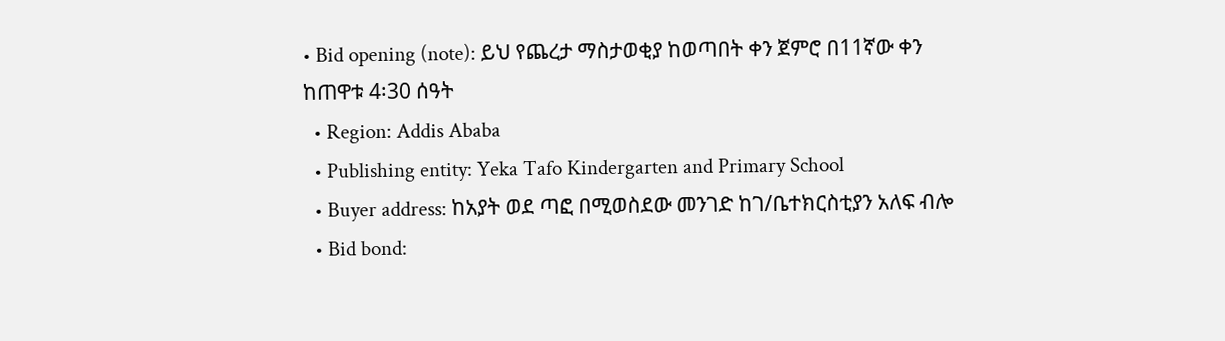• Bid opening (note): ይህ የጨረታ ማስታወቂያ ከወጣበት ቀን ጀምሮ በ11ኛው ቀን ከጠዋቱ 4፡30 ሰዓት
  • Region: Addis Ababa
  • Publishing entity: Yeka Tafo Kindergarten and Primary School
  • Buyer address: ከአያት ወደ ጣፎ በሚወስደው መንገድ ከገ/ቤተክርስቲያን አለፍ ብሎ
  • Bid bond: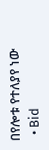በየሎቱ የተለያየ ነው
  • Bid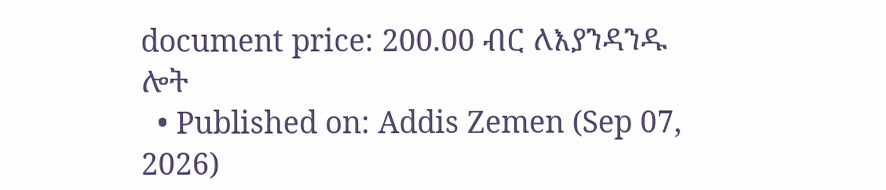document price: 200.00 ብር ለእያንዳንዱ ሎት
  • Published on: Addis Zemen (Sep 07, 2026)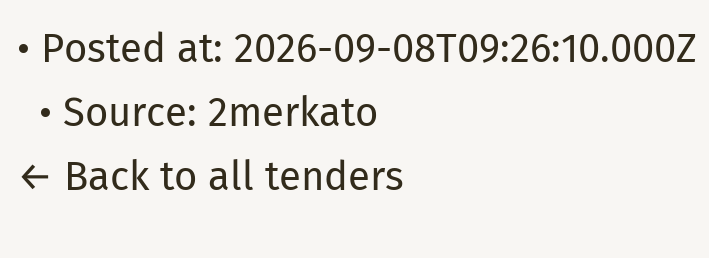• Posted at: 2026-09-08T09:26:10.000Z
  • Source: 2merkato
← Back to all tenders